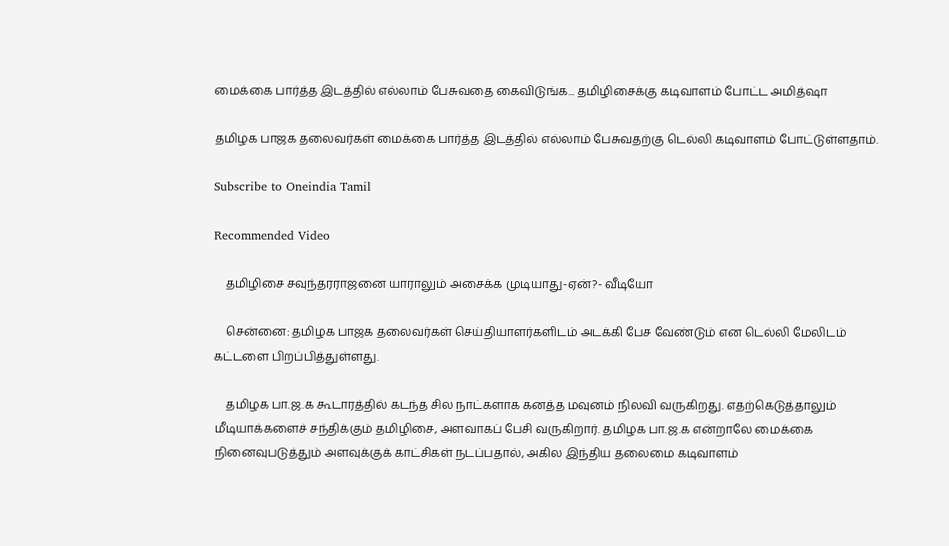மைக்கை பார்த்த இடத்தில் எல்லாம் பேசுவதை கைவிடுங்க... தமிழிசைக்கு கடிவாளம் போட்ட அமித்ஷா

தமிழக பாஜக தலைவர்கள் மைக்கை பார்த்த இடத்தில் எல்லாம் பேசுவதற்கு டெல்லி கடிவாளம் போட்டுள்ளதாம்.

Subscribe to Oneindia Tamil

Recommended Video

    தமிழிசை சவுந்தரராஜனை யாராலும் அசைக்க முடியாது-ஏன்?- வீடியோ

    சென்னை: தமிழக பாஜக தலைவர்கள் செய்தியாளர்களிடம் அடக்கி பேச வேண்டும் என டெல்லி மேலிடம் கட்டளை பிறப்பித்துள்ளது.

    தமிழக பா.ஜ.க கூடாரத்தில் கடந்த சில நாட்களாக கனத்த மவுனம் நிலவி வருகிறது. எதற்கெடுத்தாலும் மீடியாக்களைச் சந்திக்கும் தமிழிசை, அளவாகப் பேசி வருகிறார். தமிழக பா.ஜ.க என்றாலே மைக்கை நினைவுபடுத்தும் அளவுக்குக் காட்சிகள் நடப்பதால், அகில இந்திய தலைமை கடிவாளம்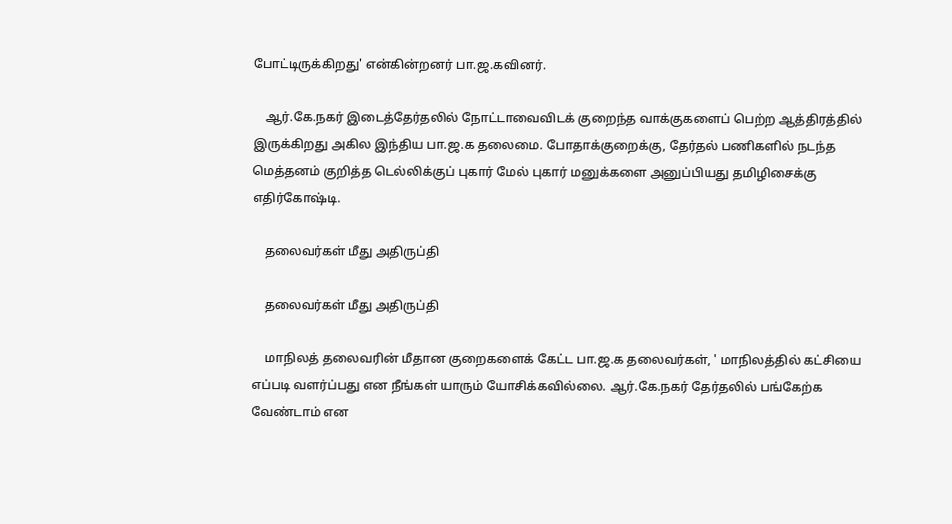போட்டிருக்கிறது' என்கின்றனர் பா.ஜ.கவினர்.

    ஆர்.கே.நகர் இடைத்தேர்தலில் நோட்டாவைவிடக் குறைந்த வாக்குகளைப் பெற்ற ஆத்திரத்தில் இருக்கிறது அகில இந்திய பா.ஜ.க தலைமை. போதாக்குறைக்கு, தேர்தல் பணிகளில் நடந்த மெத்தனம் குறித்த டெல்லிக்குப் புகார் மேல் புகார் மனுக்களை அனுப்பியது தமிழிசைக்கு எதிர்கோஷ்டி.

    தலைவர்கள் மீது அதிருப்தி

    தலைவர்கள் மீது அதிருப்தி

    மாநிலத் தலைவரின் மீதான குறைகளைக் கேட்ட பா.ஜ.க தலைவர்கள், ' மாநிலத்தில் கட்சியை எப்படி வளர்ப்பது என நீங்கள் யாரும் யோசிக்கவில்லை. ஆர்.கே.நகர் தேர்தலில் பங்கேற்க வேண்டாம் என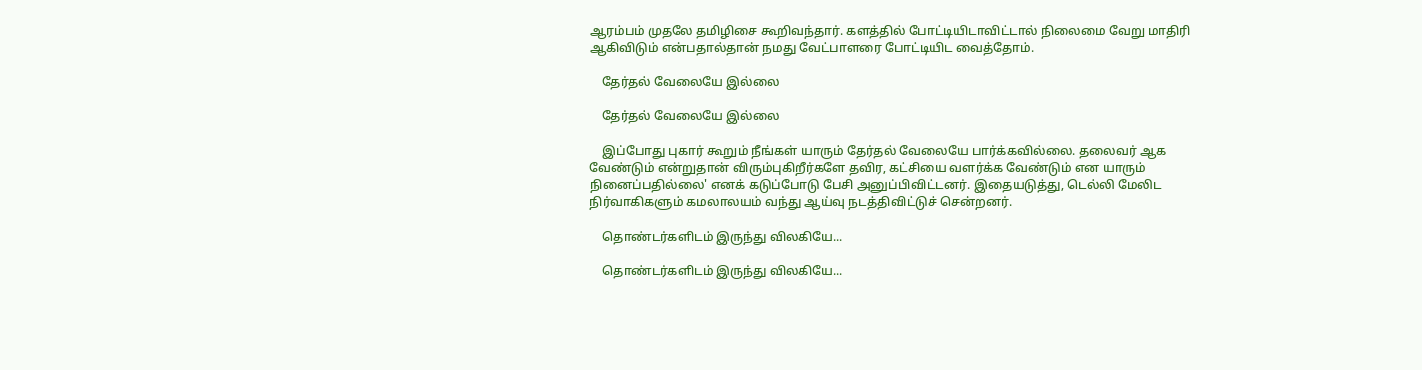ஆரம்பம் முதலே தமிழிசை கூறிவந்தார். களத்தில் போட்டியிடாவிட்டால் நிலைமை வேறு மாதிரி ஆகிவிடும் என்பதால்தான் நமது வேட்பாளரை போட்டியிட வைத்தோம்.

    தேர்தல் வேலையே இல்லை

    தேர்தல் வேலையே இல்லை

    இப்போது புகார் கூறும் நீங்கள் யாரும் தேர்தல் வேலையே பார்க்கவில்லை. தலைவர் ஆக வேண்டும் என்றுதான் விரும்புகிறீர்களே தவிர, கட்சியை வளர்க்க வேண்டும் என யாரும் நினைப்பதில்லை' எனக் கடுப்போடு பேசி அனுப்பிவிட்டனர். இதையடுத்து, டெல்லி மேலிட நிர்வாகிகளும் கமலாலயம் வந்து ஆய்வு நடத்திவிட்டுச் சென்றனர்.

    தொண்டர்களிடம் இருந்து விலகியே...

    தொண்டர்களிடம் இருந்து விலகியே...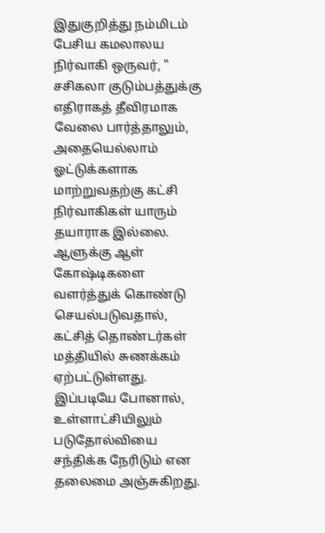இதுகுறித்து நம்மிடம் பேசிய கமலாலய நிர்வாகி ஒருவர், " சசிகலா குடும்பத்துக்கு எதிராகத் தீவிரமாக வேலை பார்த்தாலும், அதையெல்லாம் ஓட்டுக்களாக மாற்றுவதற்கு கட்சி நிர்வாகிகள் யாரும் தயாராக இல்லை. ஆளுக்கு ஆள் கோஷ்டிகளை வளர்த்துக் கொண்டு செயல்படுவதால், கட்சித் தொண்டர்கள் மத்தியில் சுணக்கம் ஏற்பட்டுள்ளது. இப்படியே போனால், உள்ளாட்சியிலும் படுதோல்வியை சந்திக்க நேரிடும் என தலைமை அஞ்சுகிறது.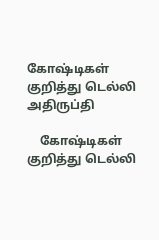கோஷ்டிகள் குறித்து டெல்லி அதிருப்தி

    கோஷ்டிகள் குறித்து டெல்லி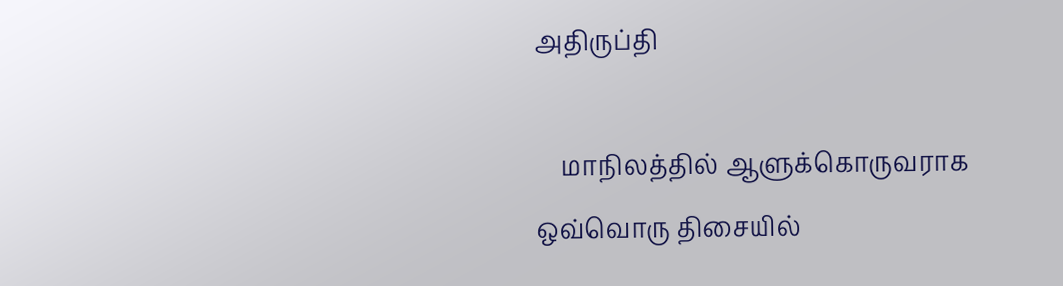அதிருப்தி

    மாநிலத்தில் ஆளுக்கொருவராக ஒவ்வொரு திசையில்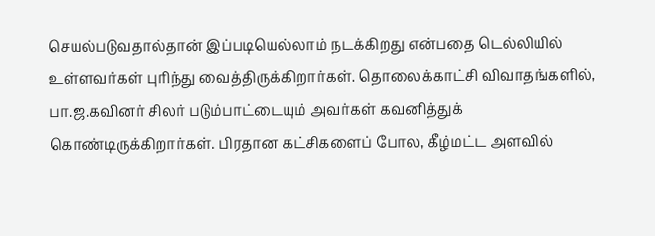செயல்படுவதால்தான் இப்படியெல்லாம் நடக்கிறது என்பதை டெல்லியில் உள்ளவர்கள் புரிந்து வைத்திருக்கிறார்கள். தொலைக்காட்சி விவாதங்களில், பா.ஜ.கவினர் சிலர் படும்பாட்டையும் அவர்கள் கவனித்துக் கொண்டிருக்கிறார்கள். பிரதான கட்சிகளைப் போல, கீழ்மட்ட அளவில்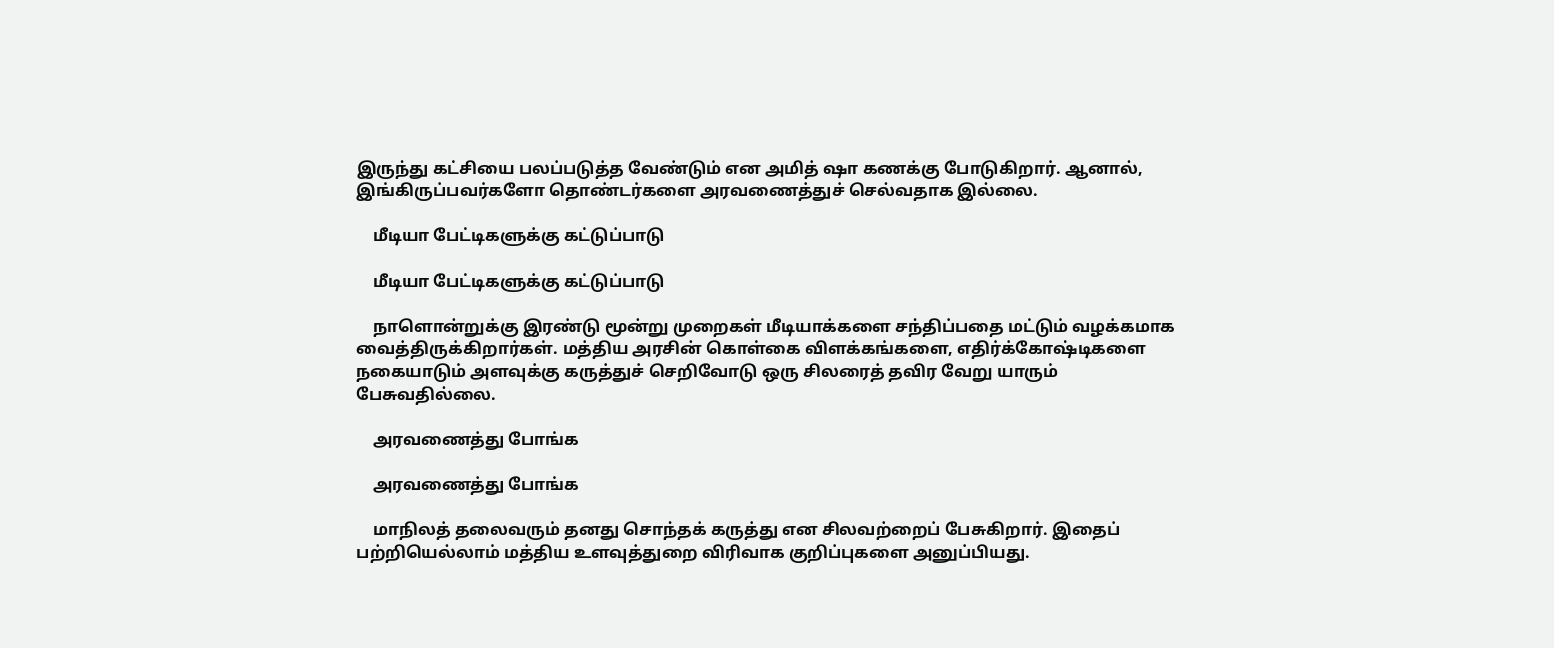இருந்து கட்சியை பலப்படுத்த வேண்டும் என அமித் ஷா கணக்கு போடுகிறார். ஆனால், இங்கிருப்பவர்களோ தொண்டர்களை அரவணைத்துச் செல்வதாக இல்லை.

    மீடியா பேட்டிகளுக்கு கட்டுப்பாடு

    மீடியா பேட்டிகளுக்கு கட்டுப்பாடு

    நாளொன்றுக்கு இரண்டு மூன்று முறைகள் மீடியாக்களை சந்திப்பதை மட்டும் வழக்கமாக வைத்திருக்கிறார்கள். மத்திய அரசின் கொள்கை விளக்கங்களை, எதிர்க்கோஷ்டிகளை நகையாடும் அளவுக்கு கருத்துச் செறிவோடு ஒரு சிலரைத் தவிர வேறு யாரும் பேசுவதில்லை.

    அரவணைத்து போங்க

    அரவணைத்து போங்க

    மாநிலத் தலைவரும் தனது சொந்தக் கருத்து என சிலவற்றைப் பேசுகிறார். இதைப் பற்றியெல்லாம் மத்திய உளவுத்துறை விரிவாக குறிப்புகளை அனுப்பியது.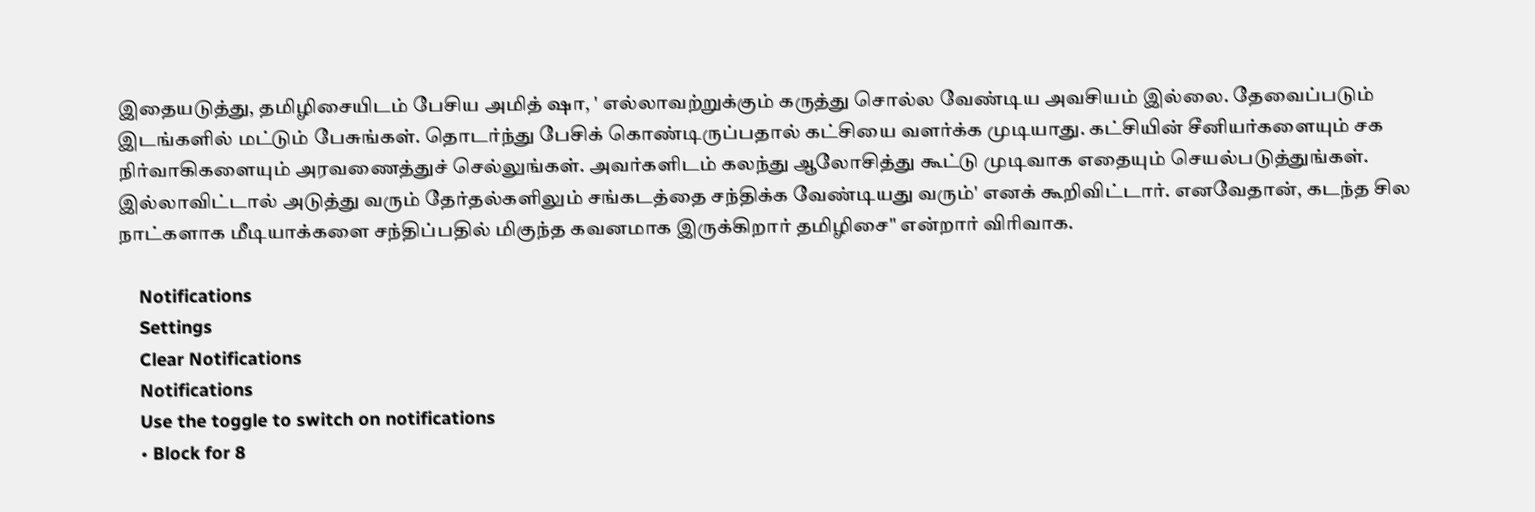இதையடுத்து, தமிழிசையிடம் பேசிய அமித் ஷா, ' எல்லாவற்றுக்கும் கருத்து சொல்ல வேண்டிய அவசியம் இல்லை. தேவைப்படும் இடங்களில் மட்டும் பேசுங்கள். தொடர்ந்து பேசிக் கொண்டிருப்பதால் கட்சியை வளர்க்க முடியாது. கட்சியின் சீனியர்களையும் சக நிர்வாகிகளையும் அரவணைத்துச் செல்லுங்கள். அவர்களிடம் கலந்து ஆலோசித்து கூட்டு முடிவாக எதையும் செயல்படுத்துங்கள். இல்லாவிட்டால் அடுத்து வரும் தேர்தல்களிலும் சங்கடத்தை சந்திக்க வேண்டியது வரும்' எனக் கூறிவிட்டார். எனவேதான், கடந்த சில நாட்களாக மீடியாக்களை சந்திப்பதில் மிகுந்த கவனமாக இருக்கிறார் தமிழிசை" என்றார் விரிவாக.

    Notifications
    Settings
    Clear Notifications
    Notifications
    Use the toggle to switch on notifications
    • Block for 8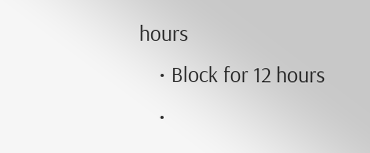hours
    • Block for 12 hours
    •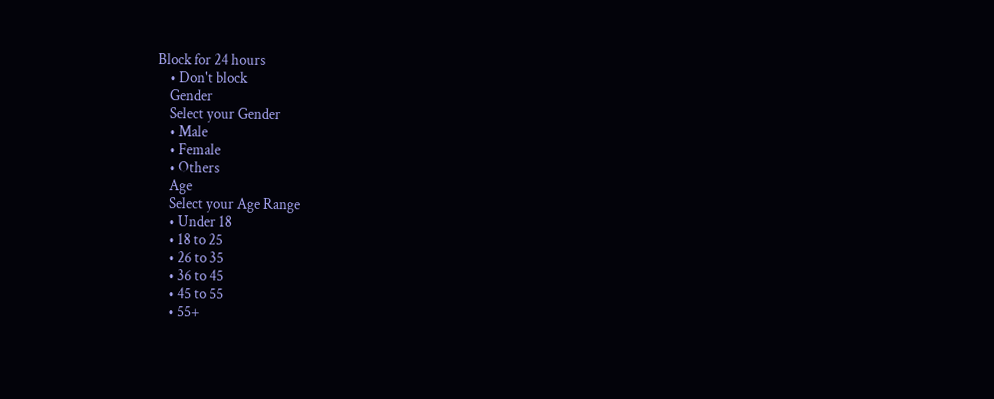Block for 24 hours
    • Don't block
    Gender
    Select your Gender
    • Male
    • Female
    • Others
    Age
    Select your Age Range
    • Under 18
    • 18 to 25
    • 26 to 35
    • 36 to 45
    • 45 to 55
    • 55+